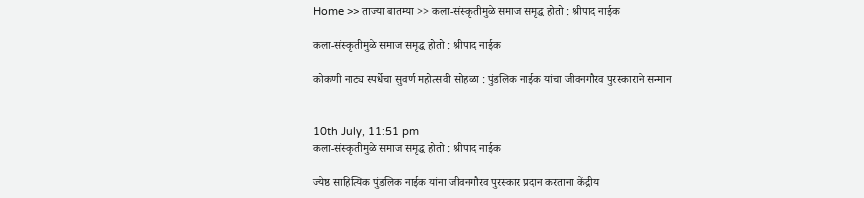Home >> ताज्या बातम्या >> कला-संस्कृतीमुळे समाज समृद्ध होतो : श्रीपाद नाईक

कला-संस्कृतीमुळे समाज समृद्ध होतो : श्रीपाद नाईक

कोकणी नाट्य स्पर्धेचा सुवर्ण महोत्सवी सोहळा : पुंडलिक नाईक यांचा जीवनगौरव पुरस्काराने सन्मान


10th July, 11:51 pm
कला-संस्कृतीमुळे समाज समृद्ध होतो : श्रीपाद नाईक

ज्येष्ठ साहित्यिक पुंडलिक नाईक यांना जीवनगौरव पुरस्कार प्रदान करताना केंद्रीय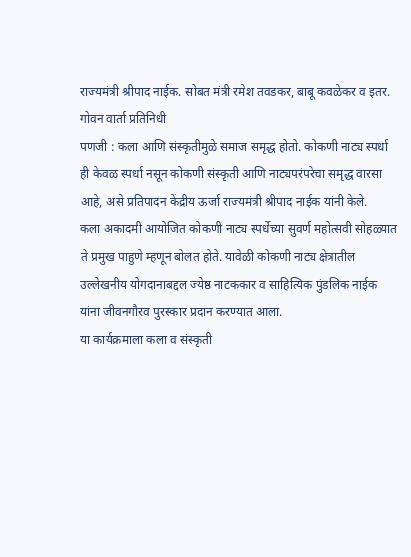राज्यमंत्री श्रीपाद नाईक. सोबत मंत्री रमेश तवडकर, बाबू कवळेकर व इतर.
गोवन वार्ता प्रतिनिधी
पणजी : कला आणि संस्कृतीमुळे समाज समृद्ध होतो. कोकणी नाट्य स्पर्धा ही केवळ स्पर्धा नसून कोकणी संस्कृती आणि नाट्यपरंपरेचा समृद्ध वारसा आहे, असे प्रतिपादन केंद्रीय ऊर्जा राज्यमंत्री श्रीपाद नाईक यांनी केले.
कला अकादमी आयोजित कोकणी नाट्य स्पर्धेच्या सुवर्ण महोत्सवी सोहळ्यात ते प्रमुख पाहुणे म्हणून बोलत होते. यावेळी कोकणी नाट्य क्षेत्रातील उल्लेखनीय योगदानाबद्दल ज्येष्ठ नाटककार व साहित्यिक पुंडलिक नाईक यांना जीवनगौरव पुरस्कार प्रदान करण्यात आला.
या कार्यक्रमाला कला व संस्कृती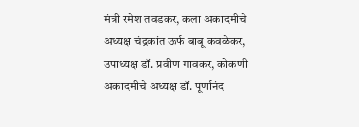मंत्री रमेश तवडकर, कला अकादमीचे अध्यक्ष चंद्रकांत ऊर्फ बाबू कवळेकर, उपाध्यक्ष डॉ. प्रवीण गावकर, कोकणी अकादमीचे अध्यक्ष डॉ. पूर्णानंद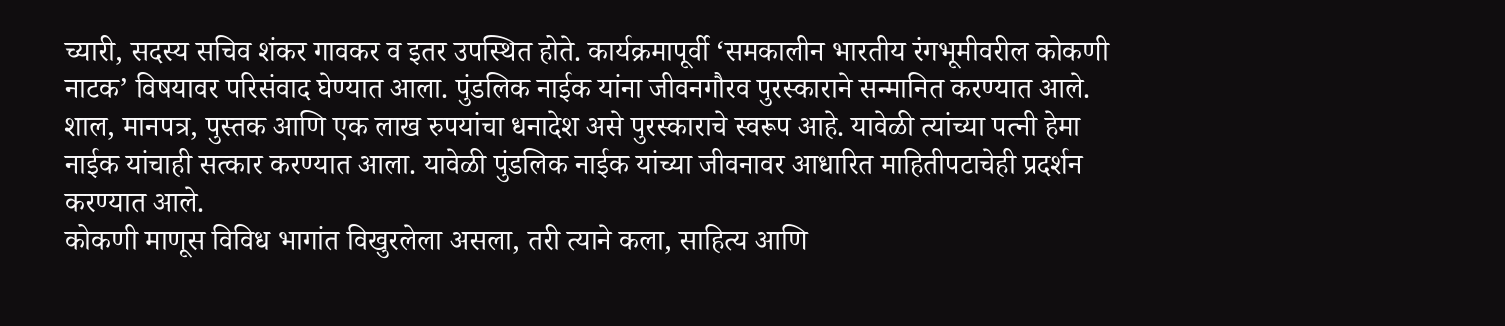च्यारी, सदस्य सचिव शंकर गावकर व इतर उपस्थित होते. कार्यक्रमापूर्वी ‘समकालीन भारतीय रंगभूमीवरील कोकणी नाटक’ विषयावर परिसंवाद घेण्यात आला. पुंडलिक नाईक यांना जीवनगौरव पुरस्काराने सन्मानित करण्यात आले. शाल, मानपत्र, पुस्तक आणि एक लाख रुपयांचा धनादेश असे पुरस्काराचे स्वरूप आहे. यावेळी त्यांच्या पत्नी हेमा नाईक यांचाही सत्कार करण्यात आला. यावेळी पुंडलिक नाईक यांच्या जीवनावर आधारित माहितीपटाचेही प्रदर्शन करण्यात आले.
कोकणी माणूस विविध भागांत विखुरलेला असला, तरी त्याने कला, साहित्य आणि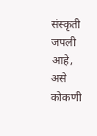संस्कृती जपली आहे, असे कोकणी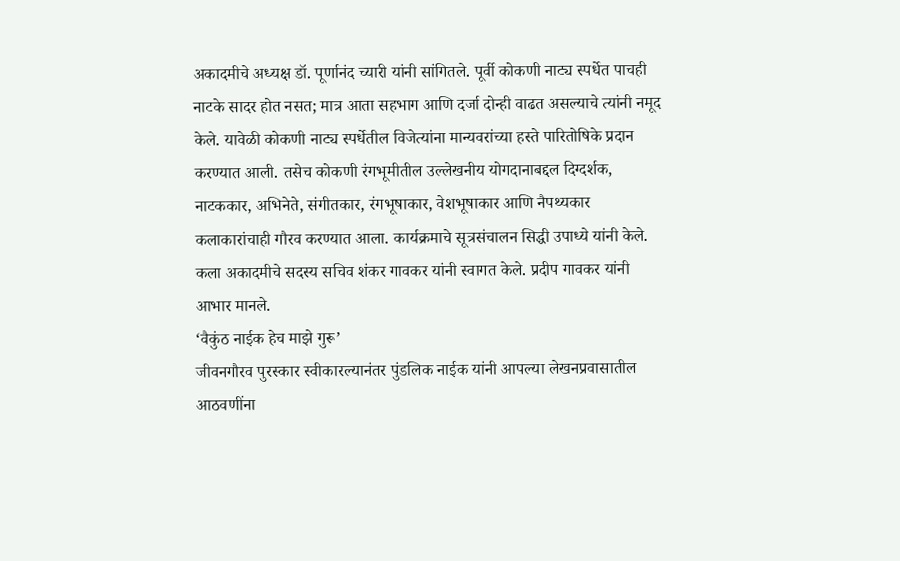अकादमीचे अध्यक्ष डॉ. पूर्णानंद च्यारी यांनी सांगितले. पूर्वी कोकणी नाट्य स्पर्धेत पाचही नाटके सादर होत नसत; मात्र आता सहभाग आणि दर्जा दोन्ही वाढत असल्याचे त्यांनी नमूद केले. यावेळी कोकणी नाट्य स्पर्धेतील विजेत्यांना मान्यवरांच्या हस्ते पारितोषिके प्रदान करण्यात आली. तसेच कोकणी रंगभूमीतील उल्लेखनीय योगदानाबद्दल दिग्दर्शक, नाटककार, अभिनेते, संगीतकार, रंगभूषाकार, वेशभूषाकार आणि नैपथ्यकार कलाकारांचाही गौरव करण्यात आला. कार्यक्रमाचे सूत्रसंचालन सिद्धी उपाध्ये यांनी केले. कला अकादमीचे सदस्य सचिव शंकर गावकर यांनी स्वागत केले. प्रदीप गावकर यांनी आभार मानले.
‘वैकुंठ नाईक हेच माझे गुरू’
जीवनगौरव पुरस्कार स्वीकारल्यानंतर पुंडलिक नाईक यांनी आपल्या लेखनप्रवासातील आठवणींना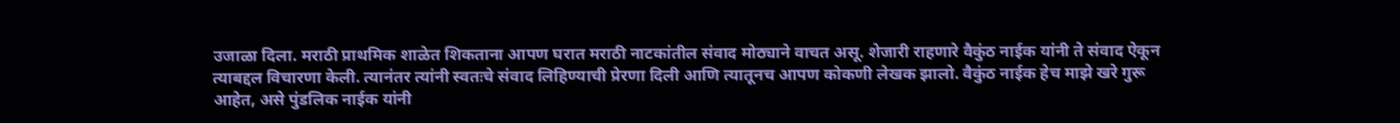उजाळा दिला. मराठी प्राथमिक शाळेत शिकताना आपण घरात मराठी नाटकांतील संवाद मोठ्याने वाचत असू. शेजारी राहणारे वैकुंठ नाईक यांनी ते संवाद ऐकून त्याबद्दल विचारणा केली. त्यानंतर त्यांनी स्वतःचे संवाद लिहिण्याची प्रेरणा दिली आणि त्यातूनच आपण कोकणी लेखक झालो. वैकुंठ नाईक हेच माझे खरे गुरू आहेत, असे पुंडलिक नाईक यांनी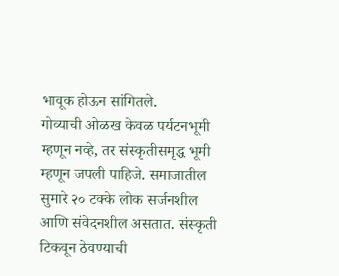भावूक होऊन सांगितले.
गोव्याची ओळख केवळ पर्यटनभूमी म्हणून नव्हे, तर संस्कृतीसमृद्ध भूमी म्हणून जपली पाहिजे. समाजातील सुमारे २० टक्के लोक सर्जनशील आणि संवेदनशील असतात. संस्कृती टिकवून ठेवण्याची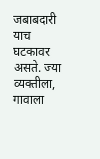जबाबदारी याच घटकावर असते. ज्या व्यक्तीला, गावाला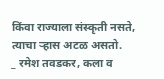किंवा राज्याला संस्कृती नसते, त्याचा ऱ्हास अटळ असतो.
_ रमेश तवडकर, कला व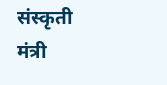संस्कृती मंत्री